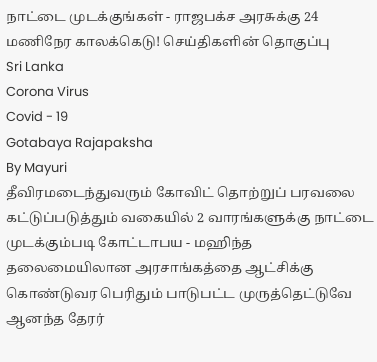நாட்டை முடக்குங்கள் - ராஜபக்ச அரசுக்கு 24 மணிநேர காலக்கெடு! செய்திகளின் தொகுப்பு
Sri Lanka
Corona Virus
Covid - 19
Gotabaya Rajapaksha
By Mayuri
தீவிரமடைந்துவரும் கோவிட் தொற்றுப் பரவலை கட்டுப்படுத்தும் வகையில் 2 வாரங்களுக்கு நாட்டை முடக்கும்படி கோட்டாபய - மஹிந்த தலைமையிலான அரசாங்கத்தை ஆட்சிக்கு கொண்டுவர பெரிதும் பாடுபட்ட முருத்தெட்டுவே ஆனந்த தேரர்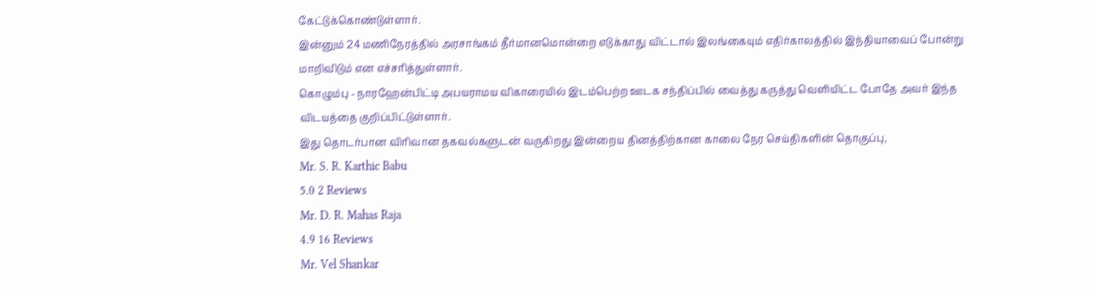கேட்டுக்கொண்டுள்ளார்.
இன்னும் 24 மணிநேரத்தில் அரசாங்கம் தீர்மானமொன்றை எடுக்காது விட்டால் இலங்கையும் எதிர்காலத்தில் இந்தியாவைப் போன்று மாறிவிடும் என எச்சரித்துள்ளார்.
கொழும்பு - நாரஹேன்பிட்டி அபயராமய விகாரையில் இடம்பெற்ற ஊடக சந்திப்பில் வைத்து கருத்து வெளியிட்ட போதே அவர் இந்த விடயத்தை குறிப்பிட்டுள்ளார்.
இது தொடர்பான விரிவான தகவல்களுடன் வருகிறது இன்றைய தினத்திற்கான காலை நேர செய்திகளின் தொகுப்பு,
Mr. S. R. Karthic Babu
5.0 2 Reviews
Mr. D. R. Mahas Raja
4.9 16 Reviews
Mr. Vel Shankar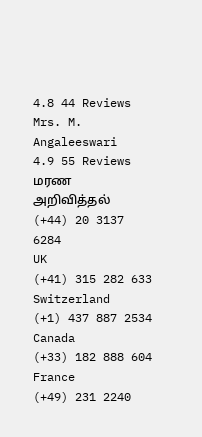4.8 44 Reviews
Mrs. M. Angaleeswari
4.9 55 Reviews
மரண அறிவித்தல்
(+44) 20 3137 6284
UK
(+41) 315 282 633
Switzerland
(+1) 437 887 2534
Canada
(+33) 182 888 604
France
(+49) 231 2240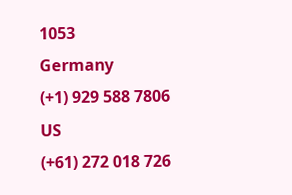1053
Germany
(+1) 929 588 7806
US
(+61) 272 018 726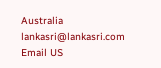Australia
lankasri@lankasri.com
Email US